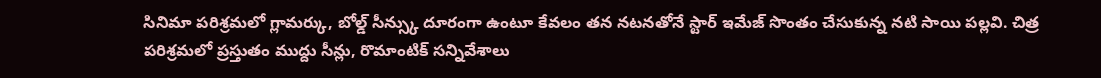సినిమా పరిశ్రమలో గ్లామర్కు, బోల్డ్ సీన్స్కు దూరంగా ఉంటూ కేవలం తన నటనతోనే స్టార్ ఇమేజ్ సొంతం చేసుకున్న నటి సాయి పల్లవి. చిత్ర పరిశ్రమలో ప్రస్తుతం ముద్దు సీన్లు, రొమాంటిక్ సన్నివేశాలు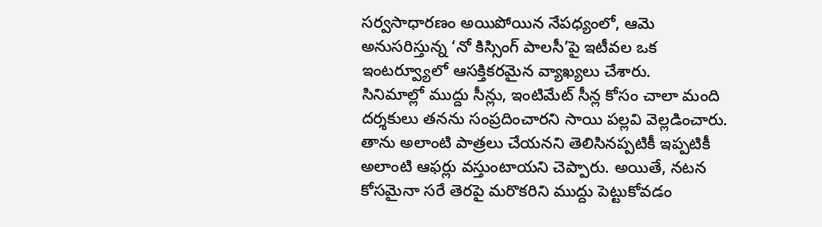సర్వసాధారణం అయిపోయిన నేపధ్యంలో, ఆమె అనుసరిస్తున్న ‘నో కిస్సింగ్ పాలసీ’పై ఇటీవల ఒక ఇంటర్వ్యూలో ఆసక్తికరమైన వ్యాఖ్యలు చేశారు.
సినిమాల్లో ముద్దు సీన్లు, ఇంటిమేట్ సీన్ల కోసం చాలా మంది దర్శకులు తనను సంప్రదించారని సాయి పల్లవి వెల్లడించారు. తాను అలాంటి పాత్రలు చేయనని తెలిసినప్పటికీ ఇప్పటికీ అలాంటి ఆఫర్లు వస్తుంటాయని చెప్పారు. అయితే, నటన కోసమైనా సరే తెరపై మరొకరిని ముద్దు పెట్టుకోవడం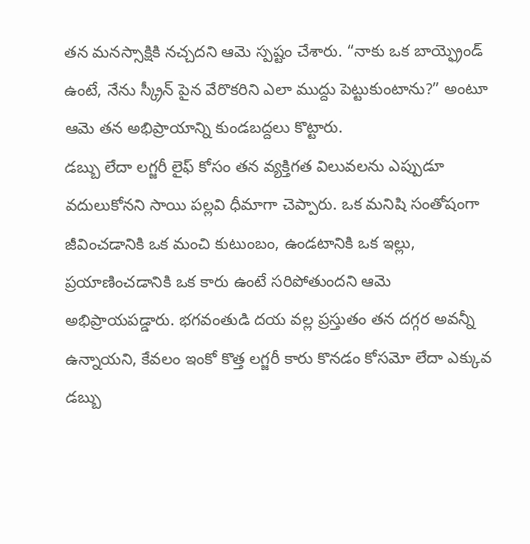తన మనస్సాక్షికి నచ్చదని ఆమె స్పష్టం చేశారు. “నాకు ఒక బాయ్ఫ్రెండ్ ఉంటే, నేను స్క్రీన్ పైన వేరొకరిని ఎలా ముద్దు పెట్టుకుంటాను?” అంటూ ఆమె తన అభిప్రాయాన్ని కుండబద్దలు కొట్టారు.
డబ్బు లేదా లగ్జరీ లైఫ్ కోసం తన వ్యక్తిగత విలువలను ఎప్పుడూ వదులుకోనని సాయి పల్లవి ధీమాగా చెప్పారు. ఒక మనిషి సంతోషంగా జీవించడానికి ఒక మంచి కుటుంబం, ఉండటానికి ఒక ఇల్లు, ప్రయాణించడానికి ఒక కారు ఉంటే సరిపోతుందని ఆమె అభిప్రాయపడ్డారు. భగవంతుడి దయ వల్ల ప్రస్తుతం తన దగ్గర అవన్నీ ఉన్నాయని, కేవలం ఇంకో కొత్త లగ్జరీ కారు కొనడం కోసమో లేదా ఎక్కువ డబ్బు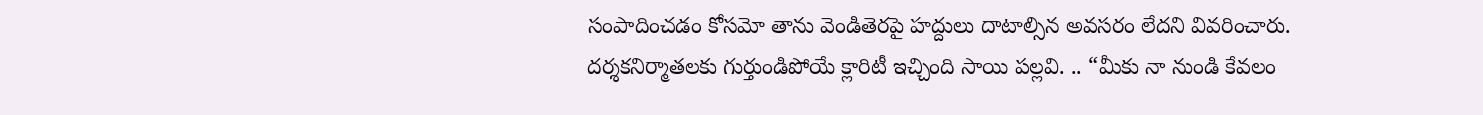సంపాదించడం కోసమో తాను వెండితెరపై హద్దులు దాటాల్సిన అవసరం లేదని వివరించారు.
దర్శకనిర్మాతలకు గుర్తుండిపోయే క్లారిటీ ఇచ్చింది సాయి పల్లవి. .. “మీకు నా నుండి కేవలం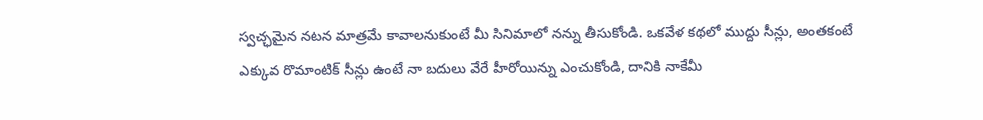స్వచ్ఛమైన నటన మాత్రమే కావాలనుకుంటే మీ సినిమాలో నన్ను తీసుకోండి. ఒకవేళ కథలో ముద్దు సీన్లు, అంతకంటే ఎక్కువ రొమాంటిక్ సీన్లు ఉంటే నా బదులు వేరే హీరోయిన్ను ఎంచుకోండి, దానికి నాకేమీ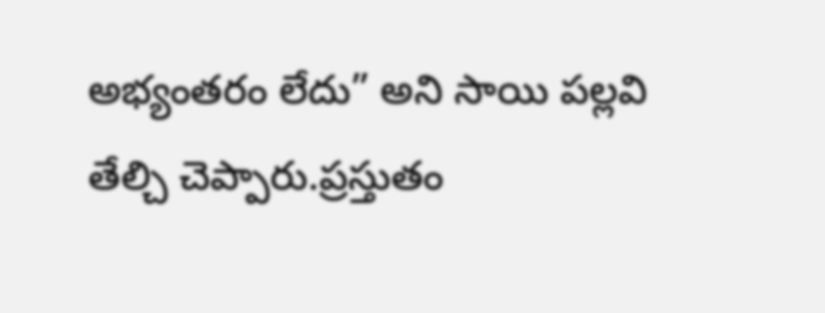అభ్యంతరం లేదు” అని సాయి పల్లవి తేల్చి చెప్పారు.ప్రస్తుతం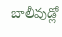బాలీవుడ్లో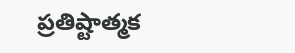ప్రతిష్టాత్మక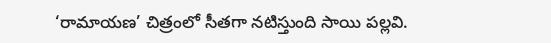‘రామాయణ’ చిత్రంలో సీతగా నటిస్తుంది సాయి పల్లవి.